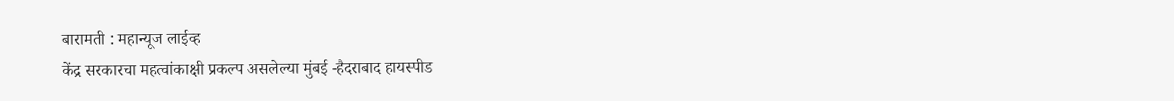बारामती : महान्यूज लाईव्ह
केंद्र सरकारचा महत्वांकाक्षी प्रकल्प असलेल्या मुंबई -हैदराबाद हायस्पीड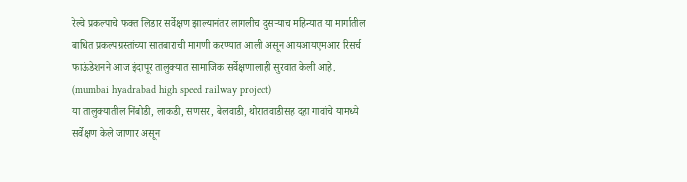रेल्वे प्रकल्पाचे फक्त लिडार सर्वेक्षण झाल्यानंतर लागलीच दुसऱ्याच महिन्यात या मार्गातील बाधित प्रकल्पग्रस्तांच्या सातबाराची मागणी करण्यात आली असून आयआयएमआर रिसर्च फाऊंडेशनने आज इंदापूर तालुक्यात सामाजिक सर्वेक्षणालाही सुरवात केली आहे. (mumbai hyadrabad high speed railway project)
या तालुक्यातील निंबोडी, लाकडी, सणसर, बेलवाडी, थोरातवाडीसह दहा गावांचे यामध्ये सर्वेक्षण केले जाणार असून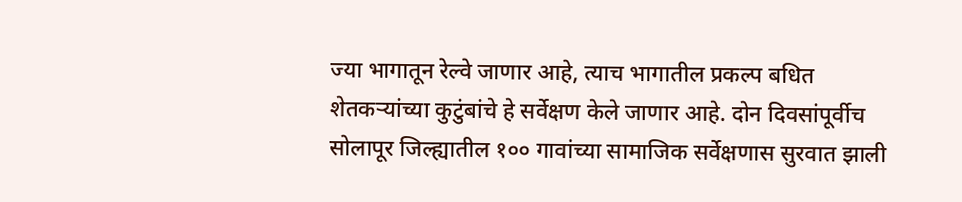ज्या भागातून रेल्वे जाणार आहे, त्याच भागातील प्रकल्प बधित शेतकऱ्यांच्या कुटुंबांचे हे सर्वेक्षण केले जाणार आहे. दोन दिवसांपूर्वीच सोलापूर जिल्ह्यातील १०० गावांच्या सामाजिक सर्वेक्षणास सुरवात झाली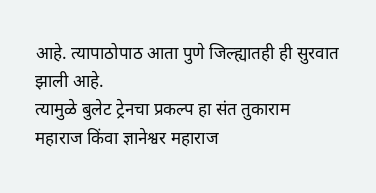आहे. त्यापाठोपाठ आता पुणे जिल्ह्यातही ही सुरवात झाली आहे.
त्यामुळे बुलेट ट्रेनचा प्रकल्प हा संत तुकाराम महाराज किंवा ज्ञानेश्वर महाराज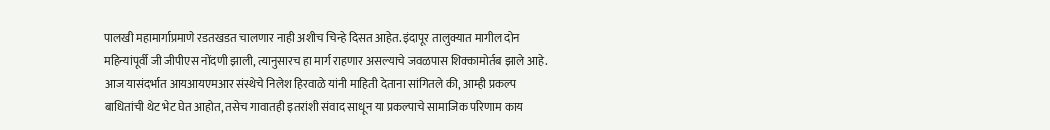पालखी महामार्गाप्रमाणे रडतखडत चालणार नाही अशीच चिन्हे दिसत आहेत. इंदापूर तालुक्यात मागील दोन महिन्यांपूर्वी जी जीपीएस नोंदणी झाली, त्यानुसारच हा मार्ग राहणार असल्याचे जवळपास शिक्कामोर्तब झाले आहे.
आज यासंदर्भात आयआयएमआर संस्थेचे निलेश हिरवाळे यांनी माहिती देताना सांगितले की, आम्ही प्रकल्प बाधितांची थेट भेट घेत आहोत, तसेच गावातही इतरांशी संवाद साधून या प्रकल्पाचे सामाजिक परिणाम काय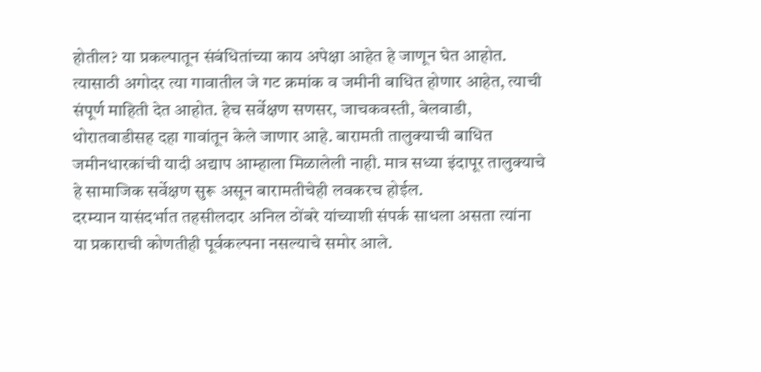होतील? या प्रकल्पातून संबंधितांच्या काय अपेक्षा आहेत हे जाणून घेत आहोत. त्यासाठी अगोदर त्या गावातील जे गट क्रमांक व जमीनी बाधित होणार आहेत, त्याची संपूर्ण माहिती देत आहोत. हेच सर्वेक्षण सणसर, जाचकवस्ती, बेलवाडी, थोरातवाडीसह दहा गावांतून केले जाणार आहे. बारामती तालुक्याची बाधित जमीनधारकांची यादी अद्याप आम्हाला मिळालेली नाही. मात्र सध्या इंदापूर तालुक्याचे हे सामाजिक सर्वेक्षण सुरू असून बारामतीचेही लवकरच होईल.
दरम्यान यासंदर्भात तहसीलदार अनिल ठोंबरे यांच्याशी संपर्क साधला असता त्यांना या प्रकाराची कोणतीही पूर्वकल्पना नसल्याचे समोर आले.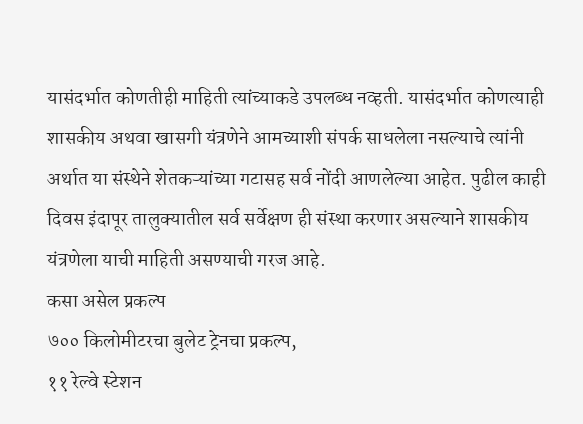यासंदर्भात कोणतीही माहिती त्यांच्याकडे उपलब्ध नव्हती. यासंदर्भात कोणत्याही शासकीय अथवा खासगी यंत्रणेने आमच्याशी संपर्क साधलेला नसल्याचे त्यांनी अर्थात या संस्थेने शेतकऱ्यांच्या गटासह सर्व नोंदी आणलेल्या आहेत. पुढील काही दिवस इंदापूर तालुक्यातील सर्व सर्वेक्षण ही संस्था करणार असल्याने शासकीय यंत्रणेला याची माहिती असण्याची गरज आहे.
कसा असेल प्रकल्प
७०० किलोमीटरचा बुलेट ट्रेनचा प्रकल्प,
११ रेल्वे स्टेशन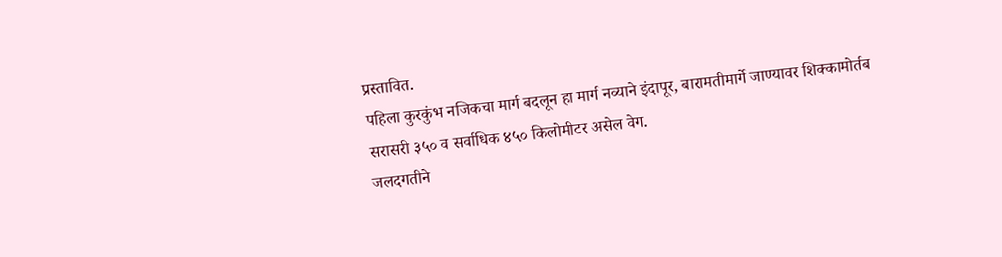प्रस्तावित.
पहिला कुरकुंभ नजिकचा मार्ग बदलून हा मार्ग नव्याने इंदापूर, बारामतीमार्गे जाण्यावर शिक्कामोर्तब
सरासरी ३५० व सर्वाधिक ४५० किलोमीटर असेल वेग.
जलदगतीने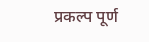प्रकल्प पूर्ण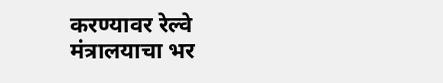करण्यावर रेल्वे मंत्रालयाचा भर